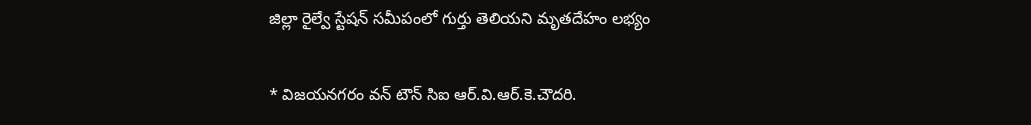జిల్లా రైల్వే స్టేషన్ సమీపంలో గుర్తు తెలియని మృతదేహం లభ్యం

* విజయనగరం వన్ టౌన్ సిఐ ఆర్.వి.ఆర్.కె.చౌదరి.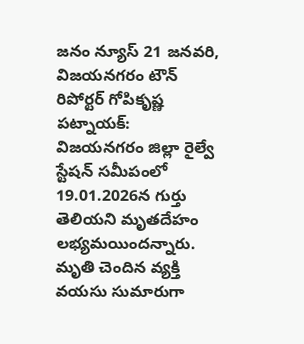జనం న్యూస్‌ 21 జనవరి, విజయనగరం టౌన్‌ రిపోర్టర్‌ గోపికృష్ణ పట్నాయక్‌: విజయనగరం జిల్లా రైల్వే స్టేషన్ సమీపంలో 19.01.2026న గుర్తు తెలియని మృతదేహం లభ్యమయిందన్నారు. మృతి చెందిన వ్యక్తి వయసు సుమారుగా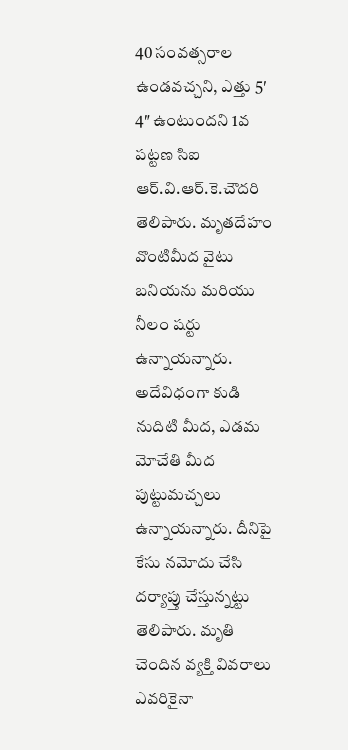40 సంవత్సరాల ఉండవచ్చని, ఎత్తు 5′ 4″ ఉంటుందని 1వ పట్టణ సిఐ ఆర్.వి.ఆర్.కె.చౌదరి తెలిపారు. మృతదేహం వొంటిమీద వైటు బనియను మరియు నీలం షర్టు ఉన్నాయన్నారు. అదేవిధంగా కుడి నుదిటి మీద, ఎడమ మోచేతి మీద పుట్టుమచ్చలు ఉన్నాయన్నారు. దీనిపై కేసు నమోదు చేసి దర్యాప్తు చేస్తున్నట్టు తెలిపారు. మృతి చెందిన వ్యక్తి వివరాలు ఎవరికైనా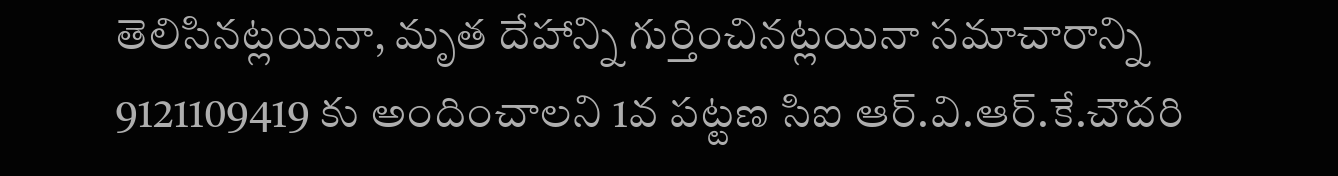తెలిసినట్లయినా, మృత దేహాన్ని గుర్తించినట్లయినా సమాచారాన్ని 9121109419 కు అందించాలని 1వ పట్టణ సిఐ ఆర్.వి.ఆర్.కే.చౌదరి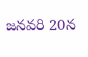జనవరి 20న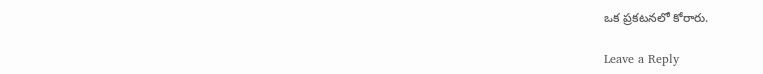ఒక ప్రకటనలో కోరారు.

Leave a Reply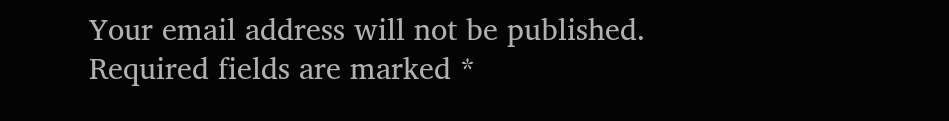Your email address will not be published. Required fields are marked *